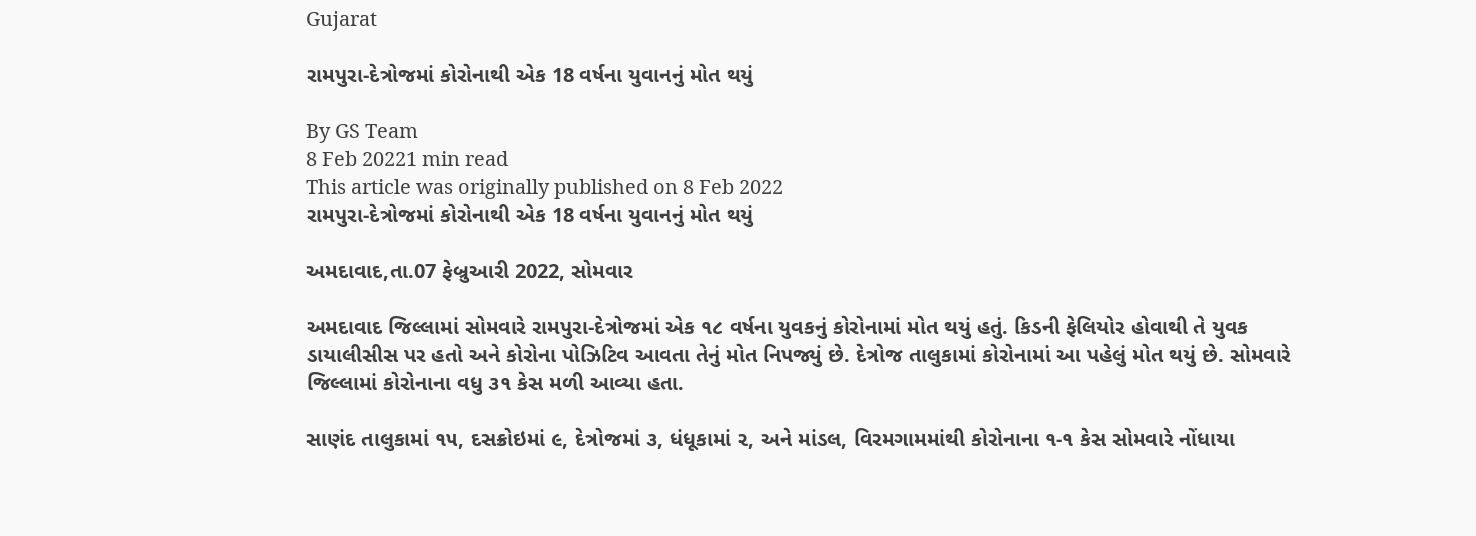Gujarat

રામપુરા-દેત્રોજમાં કોરોનાથી એક 18 વર્ષના યુવાનનું મોત થયું

By GS Team
8 Feb 20221 min read
This article was originally published on 8 Feb 2022
રામપુરા-દેત્રોજમાં કોરોનાથી એક 18 વર્ષના યુવાનનું મોત થયું

અમદાવાદ,તા.07 ફેબ્રુઆરી 2022, સોમવાર

અમદાવાદ જિલ્લામાં સોમવારે રામપુરા-દેત્રોજમાં એક ૧૮ વર્ષના યુવકનું કોરોનામાં મોત થયું હતું. કિડની ફેલિયોર હોવાથી તે યુવક ડાયાલીસીસ પર હતો અને કોરોના પોઝિટિવ આવતા તેનું મોત નિપજ્યું છે. દેત્રોજ તાલુકામાં કોરોનામાં આ પહેલું મોત થયું છે. સોમવારે જિલ્લામાં કોરોનાના વધુ ૩૧ કેસ મળી આવ્યા હતા.

સાણંદ તાલુકામાં ૧૫, દસક્રોઇમાં ૯, દેત્રોજમાં ૩, ધંધૂકામાં ૨, અને માંડલ, વિરમગામમાંથી કોરોનાના ૧-૧ કેસ સોમવારે નોંધાયા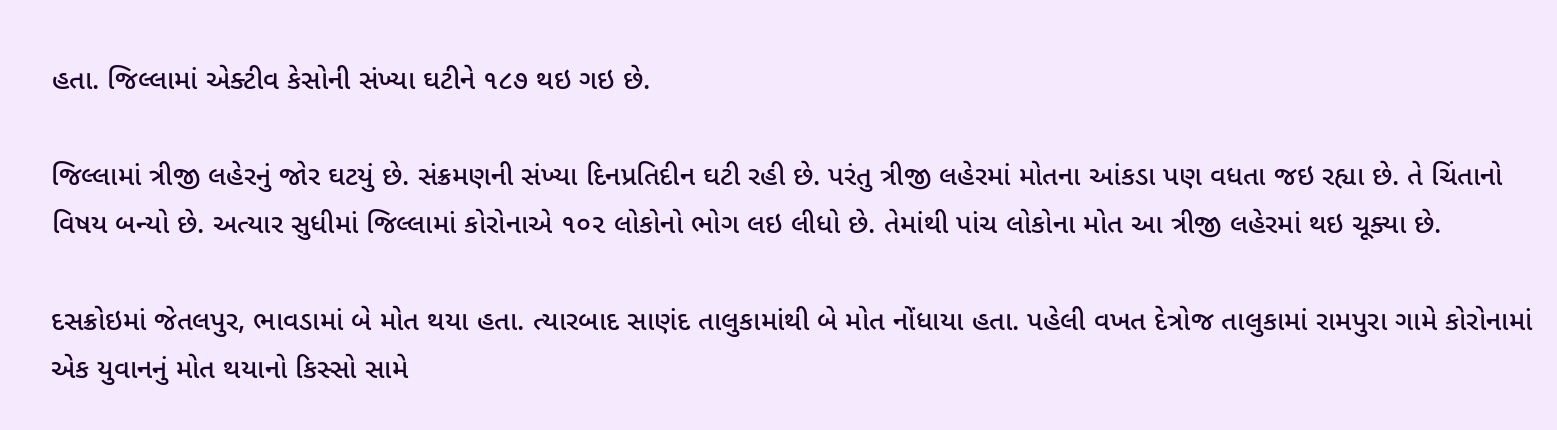હતા. જિલ્લામાં એક્ટીવ કેસોની સંખ્યા ઘટીને ૧૮૭ થઇ ગઇ છે.

જિલ્લામાં ત્રીજી લહેરનું જોર ઘટયું છે. સંક્રમણની સંખ્યા દિનપ્રતિદીન ઘટી રહી છે. પરંતુ ત્રીજી લહેરમાં મોતના આંકડા પણ વધતા જઇ રહ્યા છે. તે ચિંતાનો વિષય બન્યો છે. અત્યાર સુધીમાં જિલ્લામાં કોરોનાએ ૧૦૨ લોકોનો ભોગ લઇ લીધો છે. તેમાંથી પાંચ લોકોના મોત આ ત્રીજી લહેરમાં થઇ ચૂક્યા છે.

દસક્રોઇમાં જેતલપુર, ભાવડામાં બે મોત થયા હતા. ત્યારબાદ સાણંદ તાલુકામાંથી બે મોત નોંધાયા હતા. પહેલી વખત દેત્રોજ તાલુકામાં રામપુરા ગામે કોરોનામાં એક યુવાનનું મોત થયાનો કિસ્સો સામે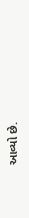આવ્યો છે.